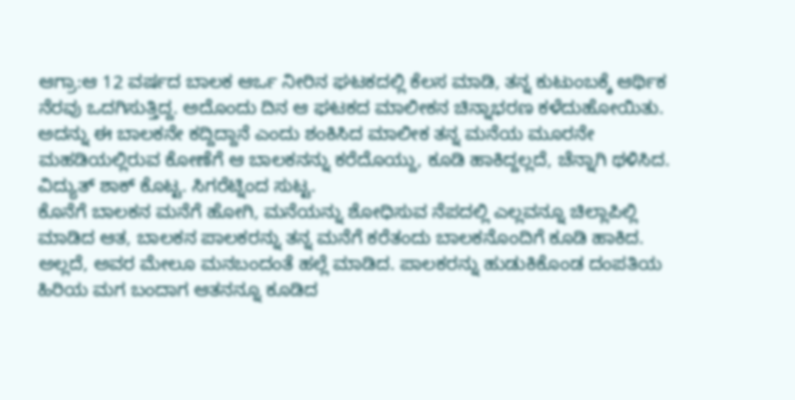ಆಗ್ರಾ:ಆ 12 ವರ್ಷದ ಬಾಲಕ ಆರ್ಒ ನೀರಿನ ಘಟಕದಲ್ಲಿ ಕೆಲಸ ಮಾಡಿ, ತನ್ನ ಕುಟುಂಬಕ್ಕೆ ಆರ್ಥಿಕ ನೆರವು ಒದಗಿಸುತ್ತಿದ್ದ. ಅದೊಂದು ದಿನ ಆ ಘಟಕದ ಮಾಲೀಕನ ಚಿನ್ನಾಭರಣ ಕಳೆದುಹೋಯಿತು. ಅದನ್ನು ಈ ಬಾಲಕನೇ ಕದ್ದಿದ್ದಾನೆ ಎಂದು ಶಂಕಿಸಿದ ಮಾಲೀಕ ತನ್ನ ಮನೆಯ ಮೂರನೇ ಮಹಡಿಯಲ್ಲಿರುವ ಕೋಣೆಗೆ ಆ ಬಾಲಕನನ್ನು ಕರೆದೊಯ್ದು, ಕೂಡಿ ಹಾಕಿದ್ದಲ್ಲದೆ, ಚೆನ್ನಾಗಿ ಥಳಿಸಿದ. ವಿದ್ಯುತ್ ಶಾಕ್ ಕೊಟ್ಟ. ಸಿಗರೆಟ್ನಿಂದ ಸುಟ್ಟ.
ಕೊನೆಗೆ ಬಾಲಕನ ಮನೆಗೆ ಹೋಗಿ, ಮನೆಯನ್ನು ಶೋಧಿಸುವ ನೆಪದಲ್ಲಿ ಎಲ್ಲವನ್ನೂ ಚಿಲ್ಲಾಪಿಲ್ಲಿ ಮಾಡಿದ ಆತ, ಬಾಲಕನ ಪಾಲಕರನ್ನು ತನ್ನ ಮನೆಗೆ ಕರೆತಂದು ಬಾಲಕನೊಂದಿಗೆ ಕೂಡಿ ಹಾಕಿದ. ಅಲ್ಲದೆ, ಅವರ ಮೇಲೂ ಮನಬಂದಂತೆ ಹಲ್ಲೆ ಮಾಡಿದ. ಪಾಲಕರನ್ನು ಹುಡುಕಿಕೊಂಡ ದಂಪತಿಯ ಹಿರಿಯ ಮಗ ಬಂದಾಗ ಆತನನ್ನೂ ಕೂಡಿದ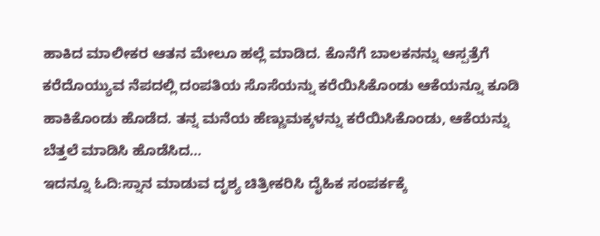ಹಾಕಿದ ಮಾಲೀಕರ ಆತನ ಮೇಲೂ ಹಲ್ಲೆ ಮಾಡಿದ. ಕೊನೆಗೆ ಬಾಲಕನನ್ನು ಆಸ್ಪತ್ರೆಗೆ ಕರೆದೊಯ್ಯುವ ನೆಪದಲ್ಲಿ ದಂಪತಿಯ ಸೊಸೆಯನ್ನು ಕರೆಯಿಸಿಕೊಂಡು ಆಕೆಯನ್ನೂ ಕೂಡಿ ಹಾಕಿಕೊಂಡು ಹೊಡೆದ. ತನ್ನ ಮನೆಯ ಹೆಣ್ಣುಮಕ್ಕಳನ್ನು ಕರೆಯಿಸಿಕೊಂಡು, ಆಕೆಯನ್ನು ಬೆತ್ತಲೆ ಮಾಡಿಸಿ ಹೊಡೆಸಿದ…
ಇದನ್ನೂ ಓದಿ:ಸ್ನಾನ ಮಾಡುವ ದೃಶ್ಯ ಚಿತ್ರೀಕರಿಸಿ ದೈಹಿಕ ಸಂಪರ್ಕಕ್ಕೆ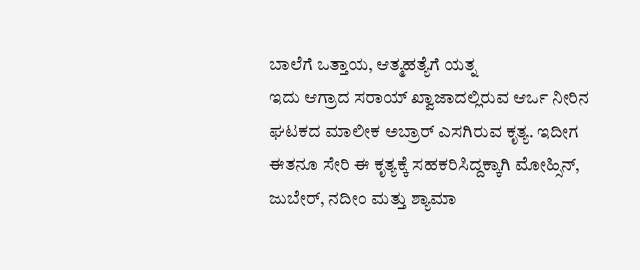ಬಾಲೆಗೆ ಒತ್ತಾಯ, ಆತ್ಮಹತ್ಯೆಗೆ ಯತ್ನ
ಇದು ಆಗ್ರಾದ ಸರಾಯ್ ಖ್ವಾಜಾದಲ್ಲಿರುವ ಆರ್ಒ ನೀರಿನ ಘಟಕದ ಮಾಲೀಕ ಅಬ್ರಾರ್ ಎಸಗಿರುವ ಕೃತ್ಯ. ಇದೀಗ ಈತನೂ ಸೇರಿ ಈ ಕೃತ್ಯಕ್ಕೆ ಸಹಕರಿಸಿದ್ದಕ್ಕಾಗಿ ಮೋಹ್ಸಿನ್, ಜುಬೇರ್, ನದೀಂ ಮತ್ತು ಶ್ಯಾಮಾ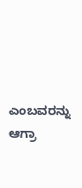ಎಂಬವರನ್ನು ಆಗ್ರಾ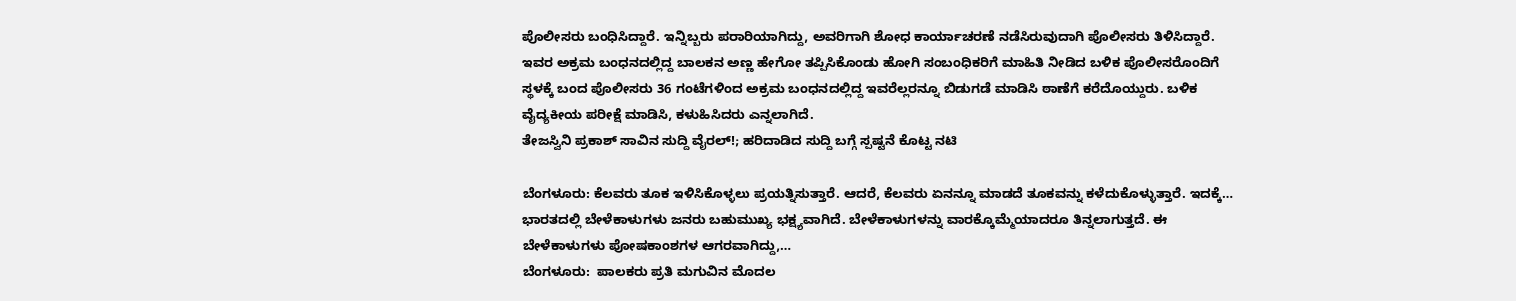ಪೊಲೀಸರು ಬಂಧಿಸಿದ್ದಾರೆ. ಇನ್ನಿಬ್ಬರು ಪರಾರಿಯಾಗಿದ್ದು, ಅವರಿಗಾಗಿ ಶೋಧ ಕಾರ್ಯಾಚರಣೆ ನಡೆಸಿರುವುದಾಗಿ ಪೊಲೀಸರು ತಿಳಿಸಿದ್ದಾರೆ.
ಇವರ ಅಕ್ರಮ ಬಂಧನದಲ್ಲಿದ್ದ ಬಾಲಕನ ಅಣ್ಣ ಹೇಗೋ ತಪ್ಪಿಸಿಕೊಂಡು ಹೋಗಿ ಸಂಬಂಧಿಕರಿಗೆ ಮಾಹಿತಿ ನೀಡಿದ ಬಳಿಕ ಪೊಲೀಸರೊಂದಿಗೆ ಸ್ಥಳಕ್ಕೆ ಬಂದ ಪೊಲೀಸರು 36 ಗಂಟೆಗಳಿಂದ ಅಕ್ರಮ ಬಂಧನದಲ್ಲಿದ್ದ ಇವರೆಲ್ಲರನ್ನೂ ಬಿಡುಗಡೆ ಮಾಡಿಸಿ ಠಾಣೆಗೆ ಕರೆದೊಯ್ದುರು. ಬಳಿಕ ವೈದ್ಯಕೀಯ ಪರೀಕ್ಷೆ ಮಾಡಿಸಿ, ಕಳುಹಿಸಿದರು ಎನ್ನಲಾಗಿದೆ.
ತೇಜಸ್ವಿನಿ ಪ್ರಕಾಶ್ ಸಾವಿನ ಸುದ್ದಿ ವೈರಲ್!; ಹರಿದಾಡಿದ ಸುದ್ದಿ ಬಗ್ಗೆ ಸ್ಪಷ್ಟನೆ ಕೊಟ್ಟ ನಟಿ

ಬೆಂಗಳೂರು: ಕೆಲವರು ತೂಕ ಇಳಿಸಿಕೊಳ್ಳಲು ಪ್ರಯತ್ನಿಸುತ್ತಾರೆ. ಆದರೆ, ಕೆಲವರು ಏನನ್ನೂ ಮಾಡದೆ ತೂಕವನ್ನು ಕಳೆದುಕೊಳ್ಳುತ್ತಾರೆ. ಇದಕ್ಕೆ…
ಭಾರತದಲ್ಲಿ ಬೇಳೆಕಾಳುಗಳು ಜನರು ಬಹುಮುಖ್ಯ ಭಕ್ಷ್ಯವಾಗಿದೆ. ಬೇಳೆಕಾಳುಗಳನ್ನು ವಾರಕ್ಕೊಮ್ಮೆಯಾದರೂ ತಿನ್ನಲಾಗುತ್ತದೆ. ಈ ಬೇಳೆಕಾಳುಗಳು ಪೋಷಕಾಂಶಗಳ ಆಗರವಾಗಿದ್ದು,…
ಬೆಂಗಳೂರು:  ಪಾಲಕರು ಪ್ರತಿ ಮಗುವಿನ ಮೊದಲ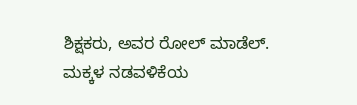ಶಿಕ್ಷಕರು, ಅವರ ರೋಲ್ ಮಾಡೆಲ್. ಮಕ್ಕಳ ನಡವಳಿಕೆಯ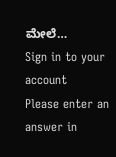ಮೇಲೆ…
Sign in to your account
Please enter an answer in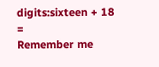digits:sixteen + 18 =
Remember me